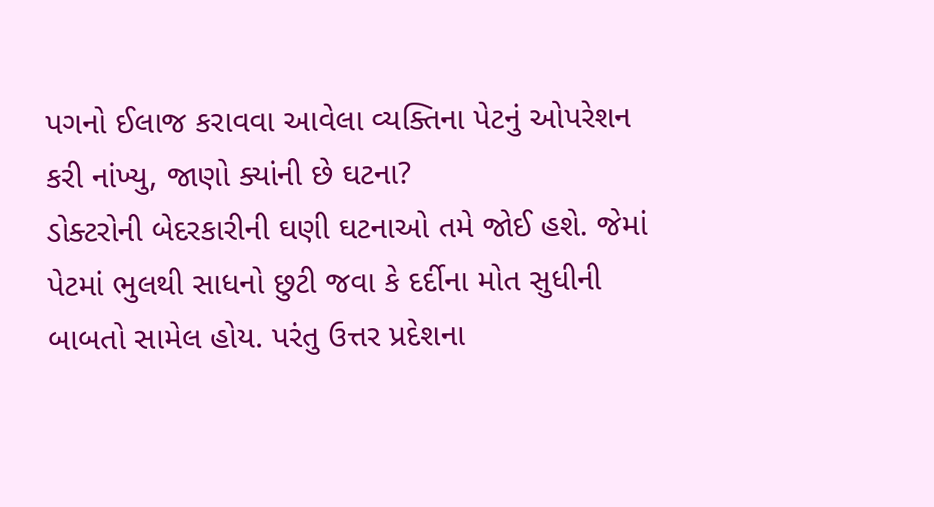પગનો ઈલાજ કરાવવા આવેલા વ્યક્તિના પેટનું ઓપરેશન કરી નાંખ્યુ, જાણો ક્યાંની છે ઘટના?
ડોક્ટરોની બેદરકારીની ઘણી ઘટનાઓ તમે જોઈ હશે. જેમાં પેટમાં ભુલથી સાધનો છુટી જવા કે દર્દીના મોત સુધીની બાબતો સામેલ હોય. પરંતુ ઉત્તર પ્રદેશના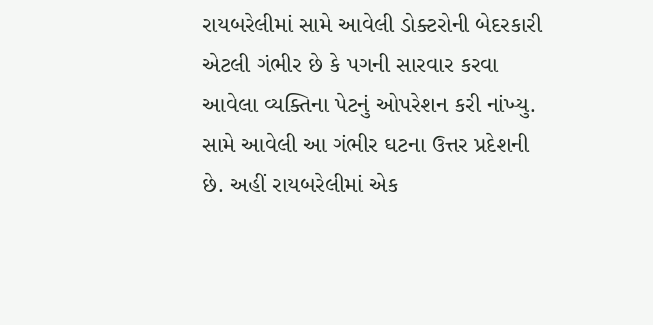રાયબરેલીમાં સામે આવેલી ડોક્ટરોની બેદરકારી એટલી ગંભીર છે કે પગની સારવાર કરવા આવેલા વ્યક્તિના પેટનું ઓપરેશન કરી નાંખ્યુ.
સામે આવેલી આ ગંભીર ઘટના ઉત્તર પ્રદેશની છે. અહીં રાયબરેલીમાં એક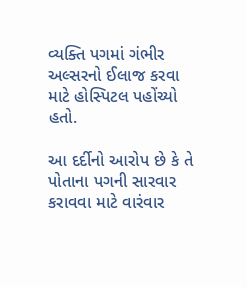વ્યક્તિ પગમાં ગંભીર અલ્સરનો ઈલાજ કરવા માટે હોસ્પિટલ પહોંચ્યો હતો.

આ દર્દીનો આરોપ છે કે તે પોતાના પગની સારવાર કરાવવા માટે વારંવાર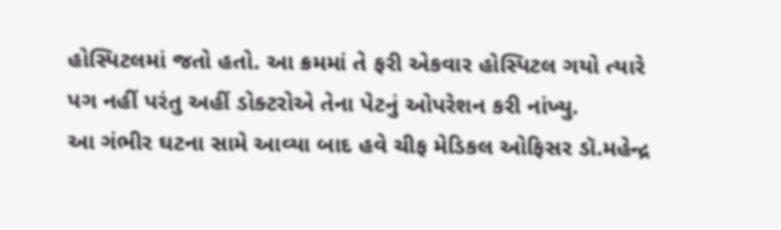હોસ્પિટલમાં જતો હતો. આ ક્રમમાં તે ફરી એકવાર હોસ્પિટલ ગયો ત્યારે પગ નહીં પરંતુ અહીં ડોક્ટરોએ તેના પેટનું ઓપરેશન કરી નાંખ્યુ.
આ ગંભીર ઘટના સામે આવ્યા બાદ હવે ચીફ મેડિકલ ઓફિસર ડૉ.મહેન્દ્ર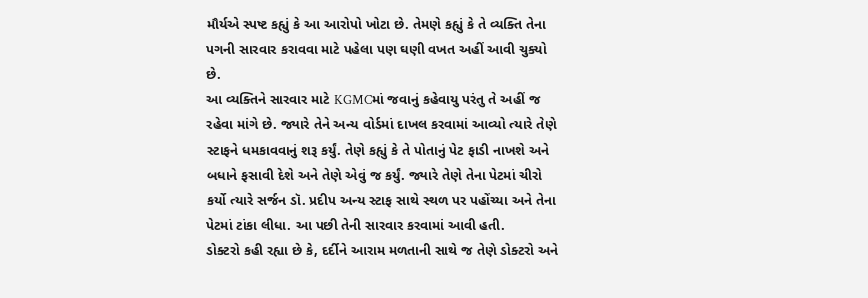મૌર્યએ સ્પષ્ટ કહ્યું કે આ આરોપો ખોટા છે. તેમણે કહ્યું કે તે વ્યક્તિ તેના પગની સારવાર કરાવવા માટે પહેલા પણ ઘણી વખત અહીં આવી ચુક્યો છે.
આ વ્યક્તિને સારવાર માટે KGMCમાં જવાનું કહેવાયુ પરંતુ તે અહીં જ રહેવા માંગે છે. જ્યારે તેને અન્ય વોર્ડમાં દાખલ કરવામાં આવ્યો ત્યારે તેણે સ્ટાફને ધમકાવવાનું શરૂ કર્યું. તેણે કહ્યું કે તે પોતાનું પેટ ફાડી નાખશે અને બધાને ફસાવી દેશે અને તેણે એવું જ કર્યું. જ્યારે તેણે તેના પેટમાં ચીરો કર્યો ત્યારે સર્જન ડૉ. પ્રદીપ અન્ય સ્ટાફ સાથે સ્થળ પર પહોંચ્યા અને તેના પેટમાં ટાંકા લીધા. આ પછી તેની સારવાર કરવામાં આવી હતી.
ડોક્ટરો કહી રહ્યા છે કે, દર્દીને આરામ મળતાની સાથે જ તેણે ડોક્ટરો અને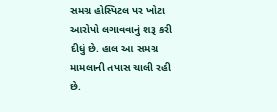સમગ્ર હોસ્પિટલ પર ખોટા આરોપો લગાવવાનું શરૂ કરી દીધું છે. હાલ આ સમગ્ર મામલાની તપાસ ચાલી રહી છે.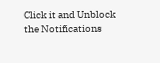Click it and Unblock the Notifications